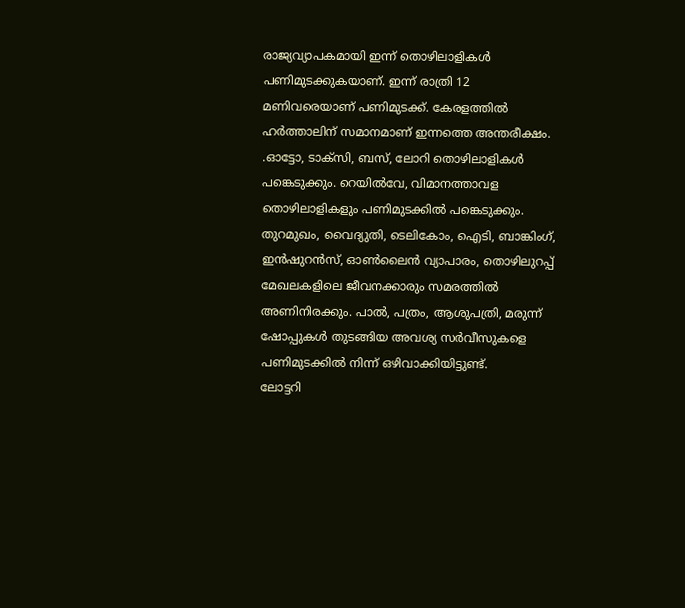രാജ്യവ്യാപകമായി ഇന്ന് തൊഴിലാളികൾ പണിമുടക്കുകയാണ്. ഇന്ന് രാത്രി 12 മണിവരെയാണ് പണിമുടക്ക്. കേരളത്തിൽ ഹർത്താലിന് സമാനമാണ് ഇന്നത്തെ അന്തരീക്ഷം. .ഓട്ടോ, ടാക്സി, ബസ്, ലോറി തൊഴിലാളികൾ പങ്കെടുക്കും. റെയിൽവേ, വിമാനത്താവള തൊഴിലാളികളും പണിമുടക്കിൽ പങ്കെടുക്കും. തുറമുഖം, വൈദ്യുതി, ടെലികോം, ഐടി, ബാങ്കിംഗ്, ഇൻഷുറൻസ്, ഓൺലൈൻ വ്യാപാരം, തൊഴിലുറപ്പ് മേഖലകളിലെ ജീവനക്കാരും സമരത്തിൽ അണിനിരക്കും. പാൽ, പത്രം, ആശുപത്രി, മരുന്ന് ഷോപ്പുകൾ തുടങ്ങിയ അവശ്യ സർവീസുകളെ പണിമുടക്കിൽ നിന്ന് ഒഴിവാക്കിയിട്ടുണ്ട്.
ലോട്ടറി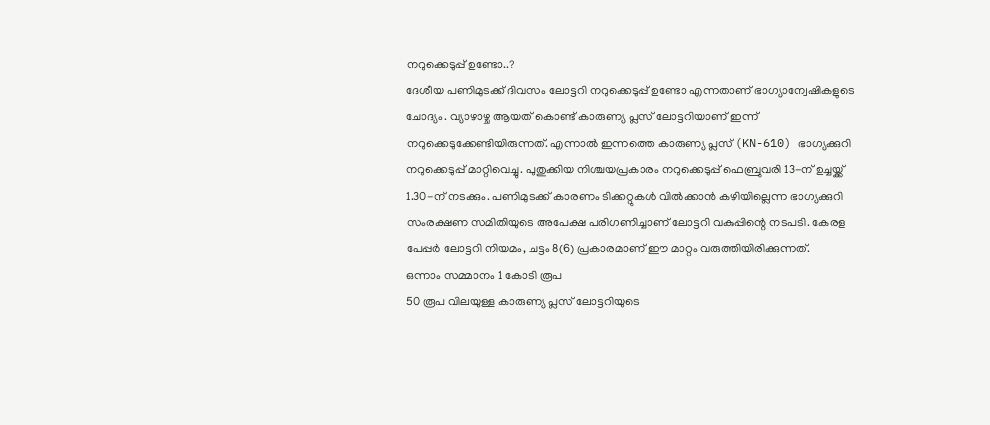നറുക്കെടുപ്പ് ഉണ്ടോ..?
ദേശീയ പണിമുടക്ക് ദിവസം ലോട്ടറി നറുക്കെടുപ്പ് ഉണ്ടോ എന്നതാണ് ഭാഗ്യാന്വേഷികളുടെ ചോദ്യം. വ്യാഴാഴ്ച ആയത് കൊണ്ട് കാരുണ്യ പ്ലസ് ലോട്ടറിയാണ് ഇന്ന് നറുക്കെടുക്കേണ്ടിയിരുന്നത്. എന്നാൽ ഇന്നത്തെ കാരുണ്യ പ്ലസ് (KN-610) ഭാഗ്യക്കുറി നറുക്കെടുപ്പ് മാറ്റിവെച്ചു. പുതുക്കിയ നിശ്ചയപ്രകാരം നറുക്കെടുപ്പ് ഫെബ്രുവരി 13-ന് ഉച്ചയ്ക്ക് 1.30-ന് നടക്കും. പണിമുടക്ക് കാരണം ടിക്കറ്റുകൾ വിൽക്കാൻ കഴിയില്ലെന്ന ഭാഗ്യക്കുറി സംരക്ഷണ സമിതിയുടെ അപേക്ഷ പരിഗണിച്ചാണ് ലോട്ടറി വകുപ്പിന്റെ നടപടി. കേരള പേപ്പർ ലോട്ടറി നിയമം, ചട്ടം 8(6) പ്രകാരമാണ് ഈ മാറ്റം വരുത്തിയിരിക്കുന്നത്.
ഒന്നാം സമ്മാനം 1 കോടി രൂപ
50 രൂപ വിലയുള്ള കാരുണ്യ പ്ലസ് ലോട്ടറിയുടെ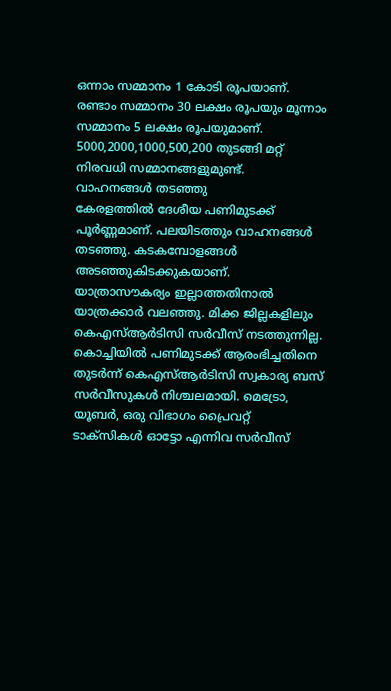ഒന്നാം സമ്മാനം 1 കോടി രൂപയാണ്. രണ്ടാം സമ്മാനം 30 ലക്ഷം രൂപയും മൂന്നാം സമ്മാനം 5 ലക്ഷം രൂപയുമാണ്. 5000,2000,1000,500,200 തുടങ്ങി മറ്റ് നിരവധി സമ്മാനങ്ങളുമുണ്ട്.
വാഹനങ്ങൾ തടഞ്ഞു
കേരളത്തിൽ ദേശീയ പണിമുടക്ക് പൂർണ്ണമാണ്. പലയിടത്തും വാഹനങ്ങൾ തടഞ്ഞു. കടകമ്പോളങ്ങൾ അടഞ്ഞുകിടക്കുകയാണ്. യാത്രാസൗകര്യം ഇല്ലാത്തതിനാൽ യാത്രക്കാർ വലഞ്ഞു. മിക്ക ജില്ലകളിലും കെഎസ്ആർടിസി സർവീസ് നടത്തുന്നില്ല. കൊച്ചിയിൽ പണിമുടക്ക് ആരംഭിച്ചതിനെ തുടർന്ന് കെഎസ്ആർടിസി സ്വകാര്യ ബസ് സർവീസുകൾ നിശ്ചലമായി. മെട്രോ, യൂബർ, ഒരു വിഭാഗം പ്രൈവറ്റ് ടാക്സികൾ ഓട്ടോ എന്നിവ സർവീസ്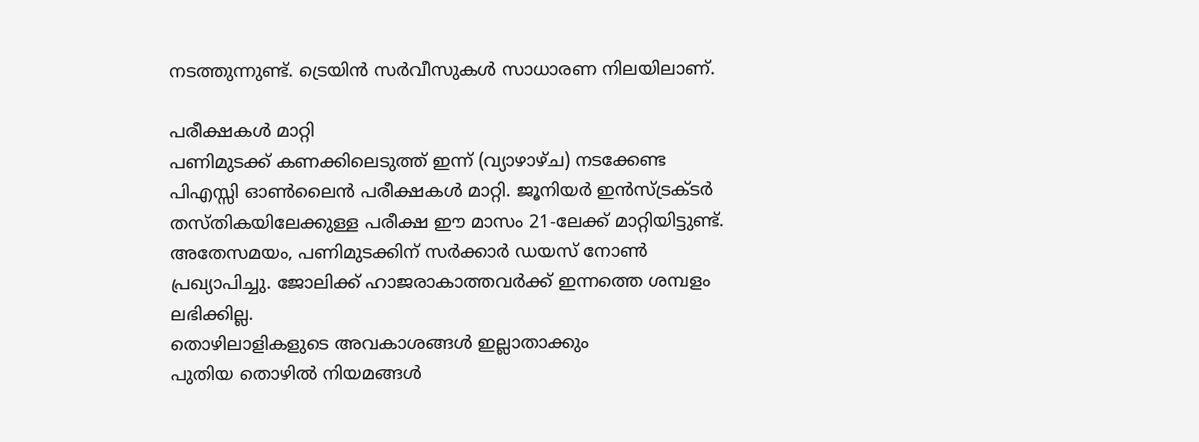നടത്തുന്നുണ്ട്. ട്രെയിൻ സർവീസുകൾ സാധാരണ നിലയിലാണ്.

പരീക്ഷകൾ മാറ്റി
പണിമുടക്ക് കണക്കിലെടുത്ത് ഇന്ന് (വ്യാഴാഴ്ച) നടക്കേണ്ട പിഎസ്സി ഓൺലൈൻ പരീക്ഷകൾ മാറ്റി. ജൂനിയർ ഇൻസ്ട്രക്ടർ തസ്തികയിലേക്കുള്ള പരീക്ഷ ഈ മാസം 21-ലേക്ക് മാറ്റിയിട്ടുണ്ട്. അതേസമയം, പണിമുടക്കിന് സർക്കാർ ഡയസ് നോൺ പ്രഖ്യാപിച്ചു. ജോലിക്ക് ഹാജരാകാത്തവർക്ക് ഇന്നത്തെ ശമ്പളം ലഭിക്കില്ല.
തൊഴിലാളികളുടെ അവകാശങ്ങൾ ഇല്ലാതാക്കും
പുതിയ തൊഴിൽ നിയമങ്ങൾ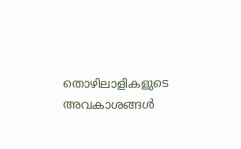തൊഴിലാളികളുടെ അവകാശങ്ങൾ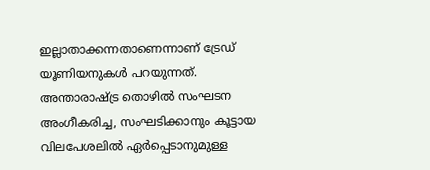ഇല്ലാതാക്കന്നതാണെന്നാണ് ട്രേഡ് യൂണിയനുകൾ പറയുന്നത്. അന്താരാഷ്ട്ര തൊഴിൽ സംഘടന അംഗീകരിച്ച, സംഘടിക്കാനും കൂട്ടായ വിലപേശലിൽ ഏർപ്പെടാനുമുള്ള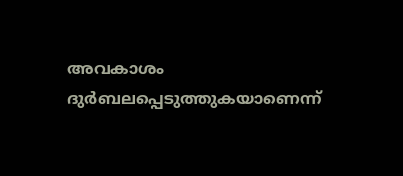അവകാശം ദുർബലപ്പെടുത്തുകയാണെന്ന്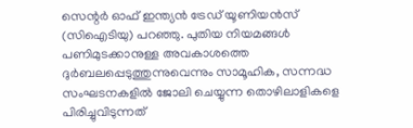സെന്റർ ഓഫ് ഇന്ത്യൻ ട്രേഡ് യൂണിയൻസ് (സിഐടിയു) പറഞ്ഞു. പുതിയ നിയമങ്ങൾ പണിമുടക്കാനുള്ള അവകാശത്തെ ദുർബലപ്പെടുത്തുന്നുവെന്നും സാമൂഹിക, സന്നദ്ധ സംഘടനകളിൽ ജോലി ചെയ്യുന്ന തൊഴിലാളികളെ പിരിച്ചുവിടുന്നത്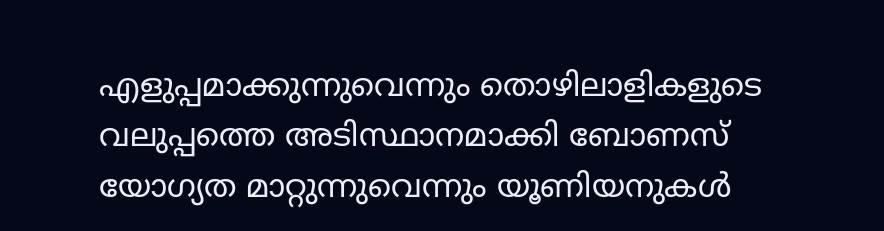എളുപ്പമാക്കുന്നുവെന്നും തൊഴിലാളികളുടെ വലുപ്പത്തെ അടിസ്ഥാനമാക്കി ബോണസ് യോഗ്യത മാറ്റുന്നുവെന്നും യൂണിയനുകൾ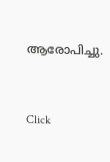ആരോപിച്ചു.


Click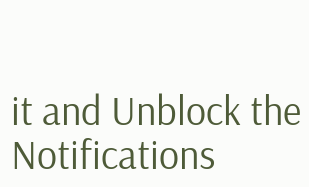it and Unblock the Notifications